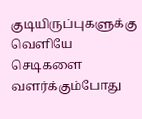குடியிருப்புகளுக்கு வெளியே செடிகளை வளர்க்கும்போது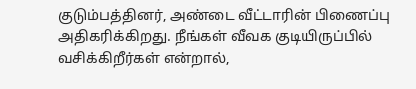குடும்பத்தினர், அண்டை வீட்டாரின் பிணைப்பு அதிகரிக்கிறது. நீங்கள் வீவக குடியிருப்பில் வசிக்கிறீர்கள் என்றால்,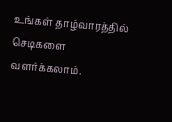உங்கள் தாழ்வாரத்தில் செடிகளை வளர்க்கலாம்.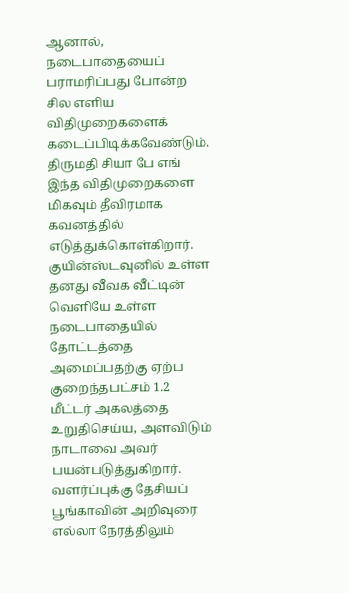ஆனால், நடைபாதையைப் பராமரிப்பது போன்ற சில எளிய விதிமுறைகளைக் கடைப்பிடிக்கவேண்டும்.
திருமதி சியா பே எங் இந்த விதிமுறைகளை மிகவும் தீவிரமாக கவனத்தில் எடுத்துக்கொள்கிறார். குயின்ஸ்டவுனில் உள்ள தனது வீவக வீட்டின் வெளியே உள்ள நடைபாதையில் தோட்டத்தை அமைப்பதற்கு ஏற்ப குறைந்தபட்சம் 1.2 மீட்டர் அகலத்தை உறுதிசெய்ய, அளவிடும் நாடாவை அவர் பயன்படுத்துகிறார்.
வளர்ப்புக்கு தேசியப் பூங்காவின் அறிவுரை
எல்லா நேரத்திலும்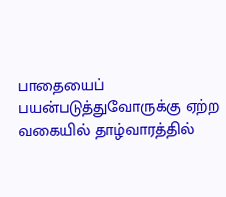பாதையைப் பயன்படுத்துவோருக்கு ஏற்ற வகையில் தாழ்வாரத்தில்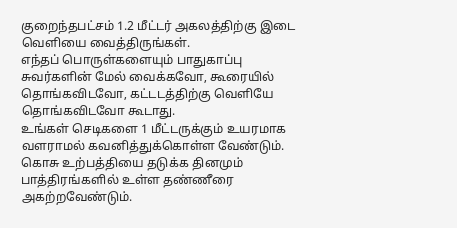குறைந்தபட்சம் 1.2 மீட்டர் அகலத்திற்கு இடை வெளியை வைத்திருங்கள்.
எந்தப் பொருள்களையும் பாதுகாப்பு சுவர்களின் மேல் வைக்கவோ, கூரையில் தொங்கவிடவோ, கட்டடத்திற்கு வெளியே தொங்கவிடவோ கூடாது.
உங்கள் செடிகளை 1 மீட்டருக்கும் உயரமாக வளராமல் கவனித்துக்கொள்ள வேண்டும்.
கொசு உற்பத்தியை தடுக்க தினமும் பாத்திரங்களில் உள்ள தண்ணீரை அகற்றவேண்டும்.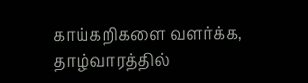காய்கறிகளை வளர்க்க, தாழ்வாரத்தில்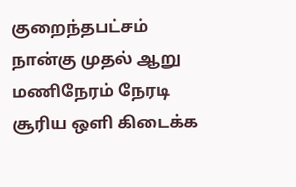குறைந்தபட்சம் நான்கு முதல் ஆறு மணிநேரம் நேரடி சூரிய ஒளி கிடைக்க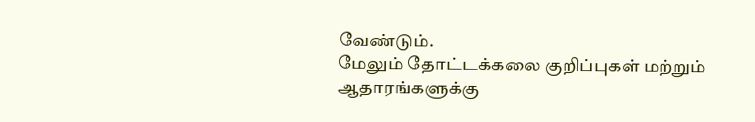வேண்டும்.
மேலும் தோட்டக்கலை குறிப்புகள் மற்றும் ஆதாரங்களுக்கு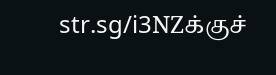str.sg/i3NZக்குச்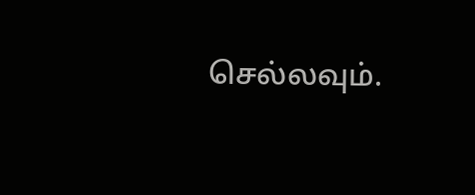செல்லவும்.